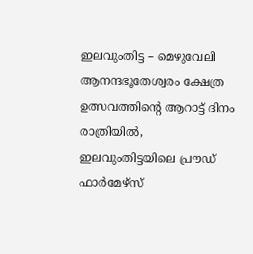ഇലവുംതിട്ട – മെഴുവേലി ആനന്ദഭൂതേശ്വരം ക്ഷേത്ര ഉത്സവത്തിന്റെ ആറാട്ട് ദിനം രാത്രിയിൽ, ഇലവുംതിട്ടയിലെ പ്രൗഡ് ഫാർമേഴ്സ്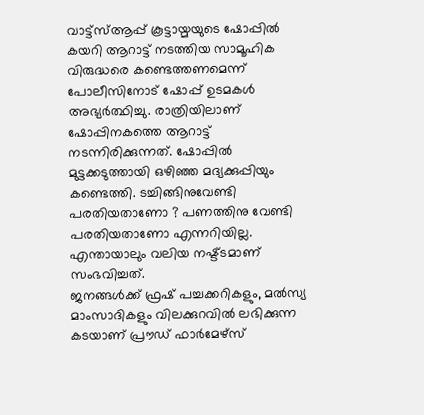വാട്ട്സ്ആപ്പ് കൂട്ടായ്മയുടെ ഷോപ്പിൽ കയറി ആറാട്ട് നടത്തിയ സാമൂഹിക വിരുദ്ധരെ കണ്ടെത്തണമെന്ന് പോലീസിനോട് ഷോപ്പ് ഉടമകൾ അഭ്യർത്ഥിച്ചു. രാത്രിയിലാണ് ഷോപ്പിനകത്തെ ആറാട്ട് നടന്നിരിക്കുന്നത്. ഷോപ്പിൽ മുട്ടക്കടുത്തായി ഒഴിഞ്ഞ മദ്യക്കുപ്പിയും കണ്ടെത്തി. ടച്ചിങ്ങിനുവേണ്ടി പരതിയതാണോ ? പണത്തിനു വേണ്ടി പരതിയതാണോ എന്നറിയില്ല. എന്തായാലും വലിയ നഷ്ട്ടമാണ് സംഭവിച്ചത്.
ജനങ്ങൾക്ക് ഫ്രഷ് പച്ചക്കറികളും, മൽസ്യ മാംസാദികളും വിലക്കുറവിൽ ലഭിക്കുന്ന കടയാണ് പ്രൗഡ് ഫാർമേഴ്സ്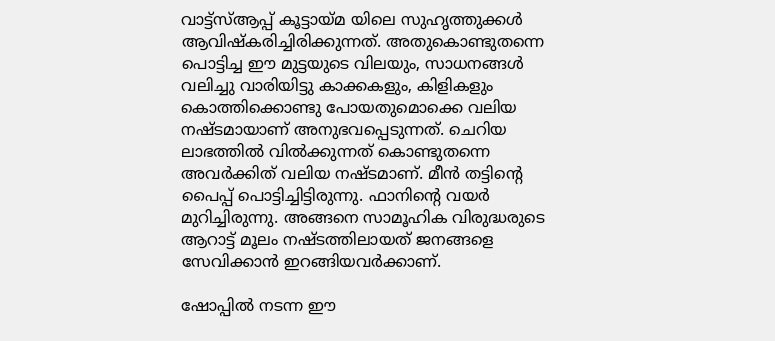വാട്ട്സ്ആപ്പ് കൂട്ടായ്മ യിലെ സുഹൃത്തുക്കൾ ആവിഷ്കരിച്ചിരിക്കുന്നത്. അതുകൊണ്ടുതന്നെ പൊട്ടിച്ച ഈ മുട്ടയുടെ വിലയും, സാധനങ്ങൾ വലിച്ചു വാരിയിട്ടു കാക്കകളും, കിളികളും കൊത്തിക്കൊണ്ടു പോയതുമൊക്കെ വലിയ നഷ്ടമായാണ് അനുഭവപ്പെടുന്നത്. ചെറിയ ലാഭത്തിൽ വിൽക്കുന്നത് കൊണ്ടുതന്നെ അവർക്കിത് വലിയ നഷ്ടമാണ്. മീൻ തട്ടിന്റെ പൈപ്പ് പൊട്ടിച്ചിട്ടിരുന്നു. ഫാനിന്റെ വയർ മുറിച്ചിരുന്നു. അങ്ങനെ സാമൂഹിക വിരുദ്ധരുടെ ആറാട്ട് മൂലം നഷ്ടത്തിലായത് ജനങ്ങളെ സേവിക്കാൻ ഇറങ്ങിയവർക്കാണ്.

ഷോപ്പിൽ നടന്ന ഈ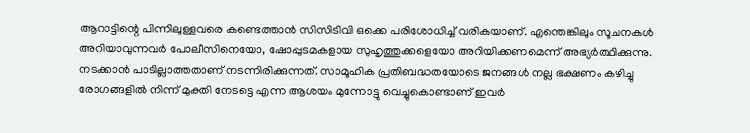ആറാട്ടിന്റെ പിന്നിലുള്ളവരെ കണ്ടെത്താൻ സിസിടിവി ഒക്കെ പരിശോധിച്ച് വരികയാണ്. എന്തെങ്കിലും സൂചനകൾ അറിയാവുന്നവർ പോലീസിനെയോ, ഷോപ്പുടമകളായ സുഹൃത്തുക്കളെയോ അറിയിക്കണമെന്ന് അഭ്യർത്ഥിക്കുന്നു. നടക്കാൻ പാടില്ലാത്തതാണ് നടന്നിരിക്കുന്നത്. സാമൂഹിക പ്രതിബദ്ധതയോടെ ജനങ്ങൾ നല്ല ഭക്ഷണം കഴിച്ചു രോഗങ്ങളിൽ നിന്ന് മുക്തി നേടട്ടെ എന്ന ആശയം മുന്നോട്ടു വെച്ചുകൊണ്ടാണ് ഇവർ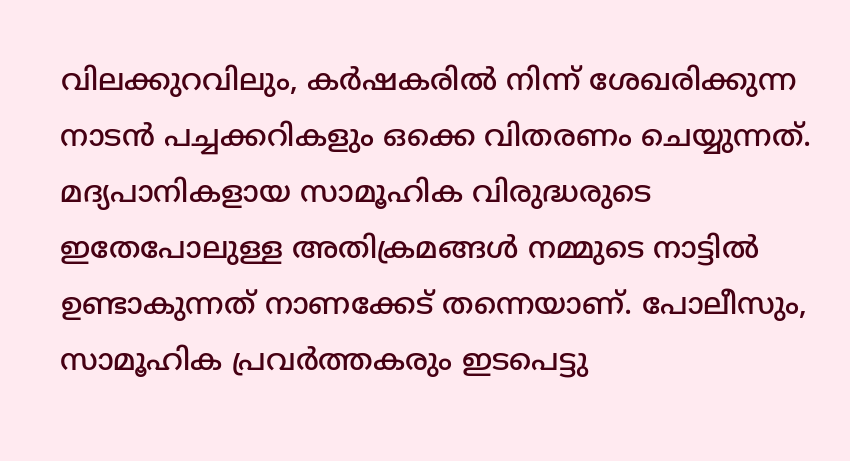വിലക്കുറവിലും, കർഷകരിൽ നിന്ന് ശേഖരിക്കുന്ന നാടൻ പച്ചക്കറികളും ഒക്കെ വിതരണം ചെയ്യുന്നത്.
മദ്യപാനികളായ സാമൂഹിക വിരുദ്ധരുടെ ഇതേപോലുള്ള അതിക്രമങ്ങൾ നമ്മുടെ നാട്ടിൽ ഉണ്ടാകുന്നത് നാണക്കേട് തന്നെയാണ്. പോലീസും, സാമൂഹിക പ്രവർത്തകരും ഇടപെട്ടു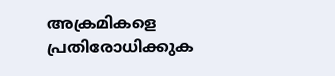അക്രമികളെ പ്രതിരോധിക്കുക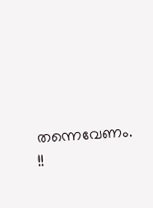തന്നെവേണം. !!